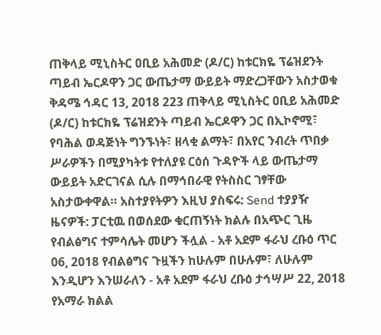ጠቅላይ ሚኒስትር ዐቢይ አሕመድ (ዶ/ር) ከቱርክዬ ፕሬዝደንት ጣይብ ኤርዶዋን ጋር ውጤታማ ውይይት ማድረጋቸውን አስታወቁ ቅዳሜ ኅዳር 13, 2018 223 ጠቅላይ ሚኒስትር ዐቢይ አሕመድ (ዶ/ር) ከቱርክዬ ፕሬዝደንት ጣይብ ኤርዶዋን ጋር በኢኮኖሚ፣ የባሕል ወዳጅነት ግንኙነት፣ ዘላቂ ልማት፣ በአየር ንብረት ጥበቃ ሥራዎችን በሚያካትቱ የተለያዩ ርዕሰ ጉዳዮች ላይ ውጤታማ ውይይት አድርገናል ሲሉ በማኅበራዊ የትስስር ገፃቸው አስታውቀዋል። አስተያየትዎን እዚህ ያስፍሩ: Send ተያያዥ ዜናዎች: ፓርቲዉ በወሰደው ቁርጠኝነት ክልሉ በአጭር ጊዜ የብልፅግና ተምሳሌት መሆን ችሏል - አቶ አደም ፋራህ ረቡዕ ጥር 06, 2018 የብልፅግና ጉዟችን ከሁሉም በሁሉም፣ ለሁሉም እንዲሆን እንሠራለን - አቶ አደም ፋራህ ረቡዕ ታኅሣሥ 22, 2018 የአማራ ክልል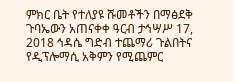ምክር ቤት የተለያዩ ሹመቶችን በማፅደቅ ጉባኤውን አጠናቀቀ ዓርብ ታኅሣሥ 17, 2018 ኅዳሴ ግድብ ተጨማሪ ጉልበትና የዲፕሎማሲ አቅምን የሚጨምር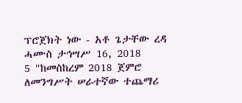ፕሮጀክት ነው - አቶ ጌታቸው ረዳ ሓሙስ ታኅሣሥ 16, 2018
5 "ከመስከረም 2018 ጀምሮ ለመንግሥት ሠራተኛው ተጨማሪ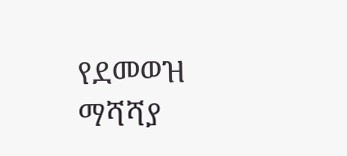የደመወዝ ማሻሻያ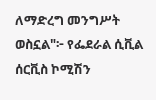ለማድረግ መንግሥት ወስኗል"፦ የፌደራል ሲቪል ሰርቪስ ኮሚሽን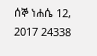ሰኞ ነሐሴ 12, 2017 24338